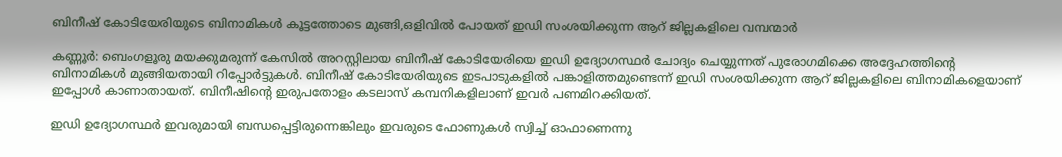ബിനീഷ് കോടിയേരിയുടെ ബിനാമികള്‍ കൂട്ടത്തോടെ മുങ്ങി,ഒളിവില്‍ പോയത് ഇഡി സംശയിക്കുന്ന ആറ് ജില്ലകളിലെ വമ്പന്മാർ

കണ്ണൂര്‍: ബെംഗളൂരു മയക്കുമരുന്ന് കേസില്‍ അറസ്റ്റിലായ ബിനീഷ് കോടിയേരിയെ ഇഡി ഉദ്യോഗസ്ഥര്‍ ചോദ്യം ചെയ്യുന്നത് പുരോഗമിക്കെ അദ്ദേഹത്തിന്റെ ബിനാമികള്‍ മുങ്ങിയതായി റിപ്പോര്‍ട്ടുകള്‍. ബിനീഷ് കോടിയേരിയുടെ ഇടപാടുകളില്‍ പങ്കാളിത്തമുണ്ടെന്ന് ഇഡി സംശയിക്കുന്ന ആറ് ജില്ലകളിലെ ബിനാമികളെയാണ് ഇപ്പോള്‍ കാണാതായത്. ബിനീഷിന്റെ ഇരുപതോളം കടലാസ് കമ്പനികളിലാണ് ഇവര്‍ പണമിറക്കിയത്.

ഇഡി ഉദ്യോഗസ്ഥര്‍ ഇവരുമായി ബന്ധപ്പെട്ടിരുന്നെങ്കിലും ഇവരുടെ ഫോണുകള്‍ സ്വിച്ച്‌ ഓഫാണെന്നു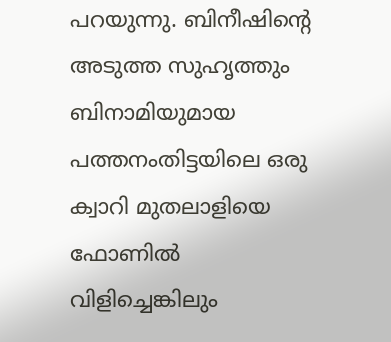പറയുന്നു. ബിനീഷിന്റെ അടുത്ത സുഹൃത്തും ബിനാമിയുമായ പത്തനംതിട്ടയിലെ ഒരു ക്വാറി മുതലാളിയെ ഫോണില്‍ വിളിച്ചെങ്കിലും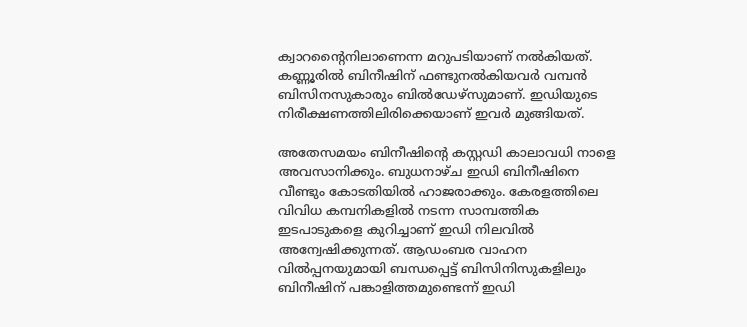ക്വാറന്‍റൈനിലാണെന്ന മറുപടിയാണ് നല്‍കിയത്. കണ്ണൂരില്‍ ബിനീഷിന് ഫണ്ടുനല്‍കിയവര്‍ വമ്പന്‍ ബിസിനസുകാരും ബില്‍ഡേഴ്‌സുമാണ്. ഇഡിയുടെ നിരീക്ഷണത്തിലിരിക്കെയാണ് ഇവര്‍ മുങ്ങിയത്.

അതേസമയം ബിനീഷിന്റെ കസ്റ്റഡി കാലാവധി നാളെ അവസാനിക്കും. ബുധനാഴ്ച ഇഡി ബിനീഷിനെ വീണ്ടും കോടതിയില്‍ ഹാജരാക്കും. കേരളത്തിലെ വിവിധ കമ്പനികളില്‍ നടന്ന സാമ്പത്തിക ഇടപാടുകളെ കുറിച്ചാണ് ഇഡി നിലവില്‍ അന്വേഷിക്കുന്നത്. ആഡംബര വാഹന വില്‍പ്പനയുമായി ബന്ധപ്പെട്ട് ബിസിനിസുകളിലും ബിനീഷിന് പങ്കാളിത്തമുണ്ടെന്ന് ഇഡി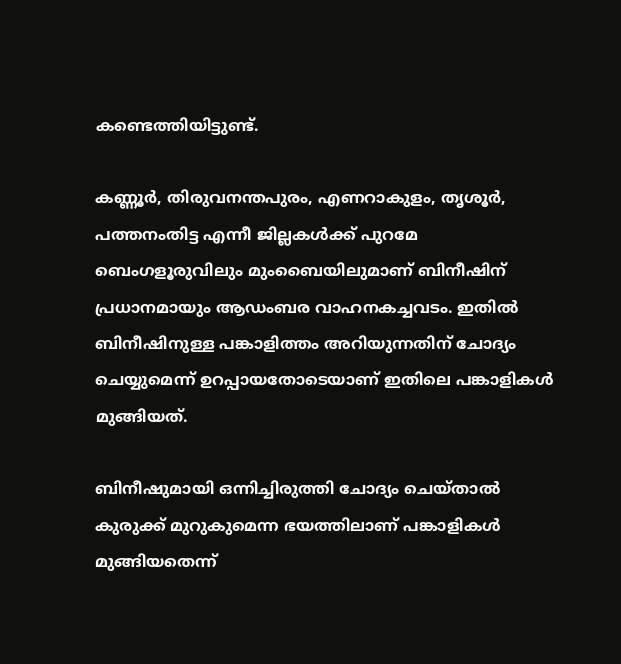കണ്ടെത്തിയിട്ടുണ്ട്.

കണ്ണൂര്‍, തിരുവനന്തപുരം, എണറാകുളം, തൃശൂര്‍, പത്തനംതിട്ട എന്നീ ജില്ലകള്‍ക്ക് പുറമേ ബെംഗളൂരുവിലും മുംബൈയിലുമാണ് ബിനീഷിന് പ്രധാനമായും ആഡംബര വാഹനകച്ചവടം. ഇതില്‍ ബിനീഷിനുള്ള പങ്കാളിത്തം അറിയുന്നതിന് ചോദ്യം ചെയ്യുമെന്ന് ഉറപ്പായതോടെയാണ് ഇതിലെ പങ്കാളികള്‍ മുങ്ങിയത്.

ബിനീഷുമായി ഒന്നിച്ചിരുത്തി ചോദ്യം ചെയ്താല്‍ കുരുക്ക് മുറുകുമെന്ന ഭയത്തിലാണ് പങ്കാളികള്‍ മുങ്ങിയതെന്ന്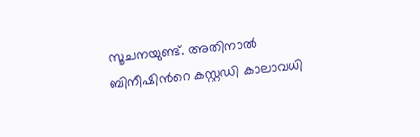സൂചനയുണ്ട്. അതിനാല്‍ ബിനീഷിന്‍റെ കസ്റ്റഡി കാലാവധി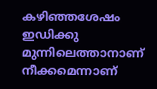കഴിഞ്ഞശേഷം ഇഡിക്കു മുന്നിലെത്താനാണ് നീക്കമെന്നാണ്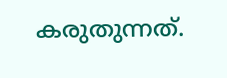കരുതുന്നത്.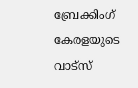ബ്രേക്കിംഗ് കേരളയുടെ വാട്സ്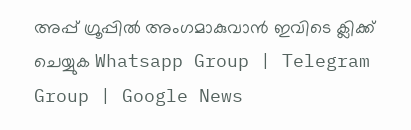അപ്പ് ഗ്രൂപ്പിൽ അംഗമാകുവാൻ ഇവിടെ ക്ലിക്ക് ചെയ്യുക Whatsapp Group | Telegram Group | Google News